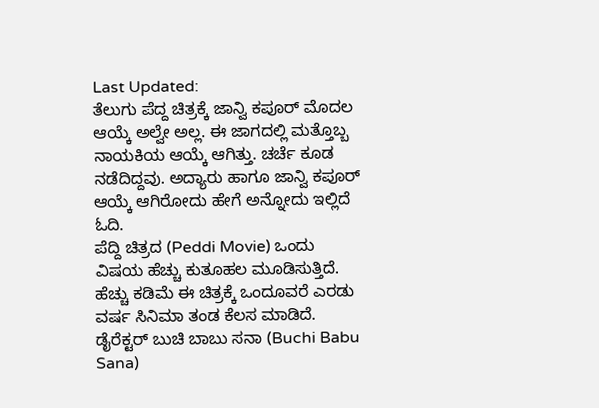Last Updated:
ತೆಲುಗು ಪೆದ್ದ ಚಿತ್ರಕ್ಕೆ ಜಾನ್ವಿ ಕಪೂರ್ ಮೊದಲ ಆಯ್ಕೆ ಅಲ್ವೇ ಅಲ್ಲ. ಈ ಜಾಗದಲ್ಲಿ ಮತ್ತೊಬ್ಬ ನಾಯಕಿಯ ಆಯ್ಕೆ ಆಗಿತ್ತು. ಚರ್ಚೆ ಕೂಡ ನಡೆದಿದ್ದವು. ಅದ್ಯಾರು ಹಾಗೂ ಜಾನ್ವಿ ಕಪೂರ್ ಆಯ್ಕೆ ಆಗಿರೋದು ಹೇಗೆ ಅನ್ನೋದು ಇಲ್ಲಿದೆ ಓದಿ.
ಪೆದ್ದಿ ಚಿತ್ರದ (Peddi Movie) ಒಂದು ವಿಷಯ ಹೆಚ್ಚು ಕುತೂಹಲ ಮೂಡಿಸುತ್ತಿದೆ. ಹೆಚ್ಚು ಕಡಿಮೆ ಈ ಚಿತ್ರಕ್ಕೆ ಒಂದೂವರೆ ಎರಡು ವರ್ಷ ಸಿನಿಮಾ ತಂಡ ಕೆಲಸ ಮಾಡಿದೆ. ಡೈರೆಕ್ಟರ್ ಬುಚಿ ಬಾಬು ಸನಾ (Buchi Babu Sana)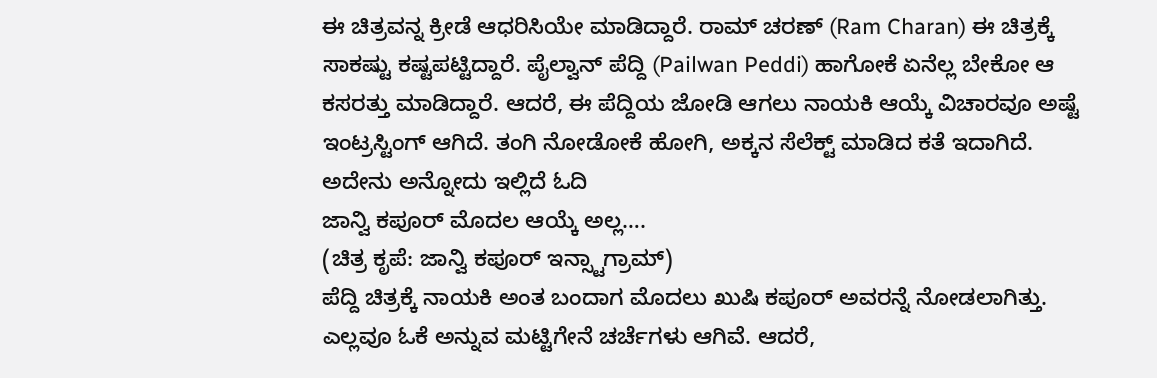ಈ ಚಿತ್ರವನ್ನ ಕ್ರೀಡೆ ಆಧರಿಸಿಯೇ ಮಾಡಿದ್ದಾರೆ. ರಾಮ್ ಚರಣ್ (Ram Charan) ಈ ಚಿತ್ರಕ್ಕೆ ಸಾಕಷ್ಟು ಕಷ್ಟಪಟ್ಟಿದ್ದಾರೆ. ಪೈಲ್ವಾನ್ ಪೆದ್ದಿ (Pailwan Peddi) ಹಾಗೋಕೆ ಏನೆಲ್ಲ ಬೇಕೋ ಆ ಕಸರತ್ತು ಮಾಡಿದ್ದಾರೆ. ಆದರೆ, ಈ ಪೆದ್ದಿಯ ಜೋಡಿ ಆಗಲು ನಾಯಕಿ ಆಯ್ಕೆ ವಿಚಾರವೂ ಅಷ್ಟೆ ಇಂಟ್ರಸ್ಟಿಂಗ್ ಆಗಿದೆ. ತಂಗಿ ನೋಡೋಕೆ ಹೋಗಿ, ಅಕ್ಕನ ಸೆಲೆಕ್ಟ್ ಮಾಡಿದ ಕತೆ ಇದಾಗಿದೆ. ಅದೇನು ಅನ್ನೋದು ಇಲ್ಲಿದೆ ಓದಿ
ಜಾನ್ವಿ ಕಪೂರ್ ಮೊದಲ ಆಯ್ಕೆ ಅಲ್ಲ….
(ಚಿತ್ರ ಕೃಪೆ: ಜಾನ್ವಿ ಕಪೂರ್ ಇನ್ಸ್ಟಾಗ್ರಾಮ್)
ಪೆದ್ದಿ ಚಿತ್ರಕ್ಕೆ ನಾಯಕಿ ಅಂತ ಬಂದಾಗ ಮೊದಲು ಖುಷಿ ಕಪೂರ್ ಅವರನ್ನೆ ನೋಡಲಾಗಿತ್ತು. ಎಲ್ಲವೂ ಓಕೆ ಅನ್ನುವ ಮಟ್ಟಿಗೇನೆ ಚರ್ಚೆಗಳು ಆಗಿವೆ. ಆದರೆ,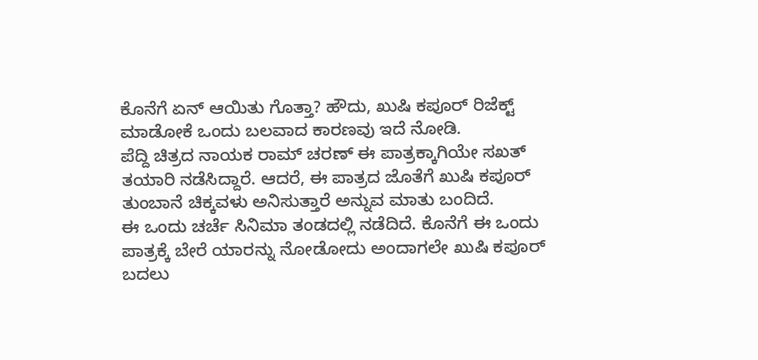ಕೊನೆಗೆ ಏನ್ ಆಯಿತು ಗೊತ್ತಾ? ಹೌದು, ಖುಷಿ ಕಪೂರ್ ರಿಜೆಕ್ಟ್ ಮಾಡೋಕೆ ಒಂದು ಬಲವಾದ ಕಾರಣವು ಇದೆ ನೋಡಿ.
ಪೆದ್ದಿ ಚಿತ್ರದ ನಾಯಕ ರಾಮ್ ಚರಣ್ ಈ ಪಾತ್ರಕ್ಕಾಗಿಯೇ ಸಖತ್ ತಯಾರಿ ನಡೆಸಿದ್ದಾರೆ. ಆದರೆ, ಈ ಪಾತ್ರದ ಜೊತೆಗೆ ಖುಷಿ ಕಪೂರ್ ತುಂಬಾನೆ ಚಿಕ್ಕವಳು ಅನಿಸುತ್ತಾರೆ ಅನ್ನುವ ಮಾತು ಬಂದಿದೆ.
ಈ ಒಂದು ಚರ್ಚೆ ಸಿನಿಮಾ ತಂಡದಲ್ಲಿ ನಡೆದಿದೆ. ಕೊನೆಗೆ ಈ ಒಂದು ಪಾತ್ರಕ್ಕೆ ಬೇರೆ ಯಾರನ್ನು ನೋಡೋದು ಅಂದಾಗಲೇ ಖುಷಿ ಕಪೂರ್ ಬದಲು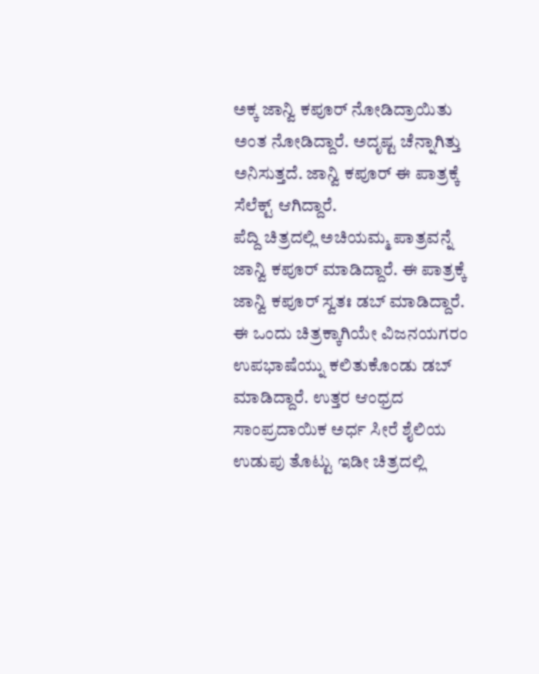ಅಕ್ಕ ಜಾನ್ವಿ ಕಪೂರ್ ನೋಡಿದ್ರಾಯಿತು ಅಂತ ನೋಡಿದ್ದಾರೆ. ಅದೃಷ್ಟ ಚೆನ್ನಾಗಿತ್ತು ಅನಿಸುತ್ತದೆ. ಜಾನ್ವಿ ಕಪೂರ್ ಈ ಪಾತ್ರಕ್ಕೆ ಸೆಲೆಕ್ಟ್ ಆಗಿದ್ದಾರೆ.
ಪೆದ್ದಿ ಚಿತ್ರದಲ್ಲಿ ಅಚಿಯಮ್ಮ ಪಾತ್ರವನ್ನೆ ಜಾನ್ವಿ ಕಪೂರ್ ಮಾಡಿದ್ದಾರೆ. ಈ ಪಾತ್ರಕ್ಕೆ ಜಾನ್ವಿ ಕಪೂರ್ ಸ್ವತಃ ಡಬ್ ಮಾಡಿದ್ದಾರೆ.
ಈ ಒಂದು ಚಿತ್ರಕ್ಕಾಗಿಯೇ ವಿಜನಯಗರಂ ಉಪಭಾಷೆಯ್ನು ಕಲಿತುಕೊಂಡು ಡಬ್ ಮಾಡಿದ್ದಾರೆ. ಉತ್ತರ ಆಂಧ್ರದ ಸಾಂಪ್ರದಾಯಿಕ ಅರ್ಧ ಸೀರೆ ಶೈಲಿಯ ಉಡುಪು ತೊಟ್ಟು ಇಡೀ ಚಿತ್ರದಲ್ಲಿ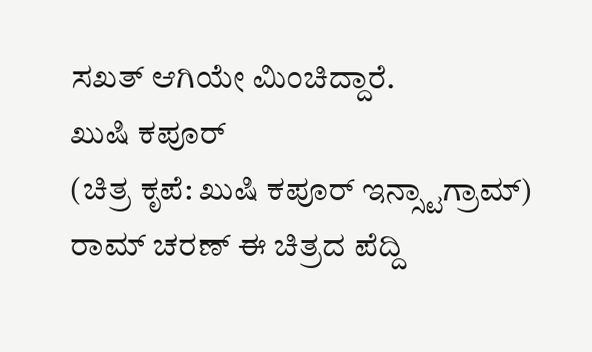ಸಖತ್ ಆಗಿಯೇ ಮಿಂಚಿದ್ದಾರೆ.
ಖುಷಿ ಕಪೂರ್
(ಚಿತ್ರ ಕೃಪೆ: ಖುಷಿ ಕಪೂರ್ ಇನ್ಸ್ಟಾಗ್ರಾಮ್)
ರಾಮ್ ಚರಣ್ ಈ ಚಿತ್ರದ ಪೆದ್ದಿ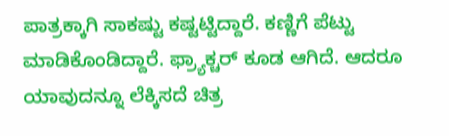ಪಾತ್ರಕ್ಕಾಗಿ ಸಾಕಷ್ಟು ಕಷ್ಟಟ್ಟಿದ್ದಾರೆ. ಕಣ್ಣಿಗೆ ಪೆಟ್ಟು ಮಾಡಿಕೊಂಡಿದ್ದಾರೆ. ಫ್ರ್ಯಾಕ್ಚರ್ ಕೂಡ ಆಗಿದೆ. ಆದರೂ ಯಾವುದನ್ನೂ ಲೆಕ್ಕಿಸದೆ ಚಿತ್ರ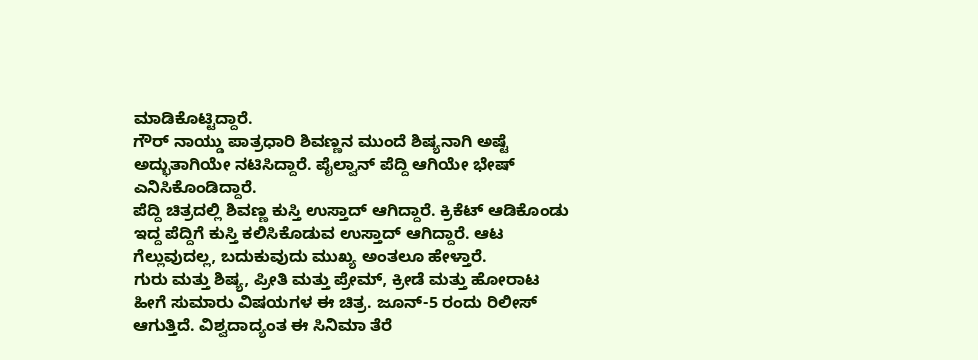ಮಾಡಿಕೊಟ್ಟಿದ್ದಾರೆ.
ಗೌರ್ ನಾಯ್ಡು ಪಾತ್ರಧಾರಿ ಶಿವಣ್ಣನ ಮುಂದೆ ಶಿಷ್ಯನಾಗಿ ಅಷ್ಟೆ ಅದ್ಭುತಾಗಿಯೇ ನಟಿಸಿದ್ದಾರೆ. ಪೈಲ್ವಾನ್ ಪೆದ್ದಿ ಆಗಿಯೇ ಭೇಷ್ ಎನಿಸಿಕೊಂಡಿದ್ದಾರೆ.
ಪೆದ್ದಿ ಚಿತ್ರದಲ್ಲಿ ಶಿವಣ್ಣ ಕುಸ್ತಿ ಉಸ್ತಾದ್ ಆಗಿದ್ದಾರೆ. ಕ್ರಿಕೆಟ್ ಆಡಿಕೊಂಡು ಇದ್ದ ಪೆದ್ದಿಗೆ ಕುಸ್ತಿ ಕಲಿಸಿಕೊಡುವ ಉಸ್ತಾದ್ ಆಗಿದ್ದಾರೆ. ಆಟ ಗೆಲ್ಲುವುದಲ್ಲ, ಬದುಕುವುದು ಮುಖ್ಯ ಅಂತಲೂ ಹೇಳ್ತಾರೆ.
ಗುರು ಮತ್ತು ಶಿಷ್ಯ, ಪ್ರೀತಿ ಮತ್ತು ಪ್ರೇಮ್, ಕ್ರೀಡೆ ಮತ್ತು ಹೋರಾಟ ಹೀಗೆ ಸುಮಾರು ವಿಷಯಗಳ ಈ ಚಿತ್ರ. ಜೂನ್-5 ರಂದು ರಿಲೀಸ್ ಆಗುತ್ತಿದೆ. ವಿಶ್ವದಾದ್ಯಂತ ಈ ಸಿನಿಮಾ ತೆರೆ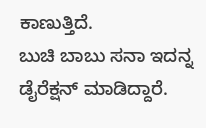ಕಾಣುತ್ತಿದೆ.
ಬುಚಿ ಬಾಬು ಸನಾ ಇದನ್ನ ಡೈರೆಕ್ಷನ್ ಮಾಡಿದ್ದಾರೆ.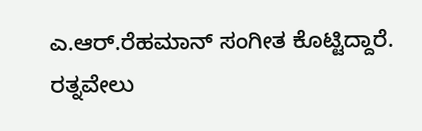ಎ.ಆರ್.ರೆಹಮಾನ್ ಸಂಗೀತ ಕೊಟ್ಟಿದ್ದಾರೆ. ರತ್ನವೇಲು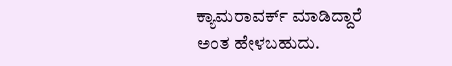ಕ್ಯಾಮರಾವರ್ಕ್ ಮಾಡಿದ್ದಾರೆ ಅಂತ ಹೇಳಬಹುದು.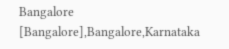Bangalore [Bangalore],Bangalore,Karnataka